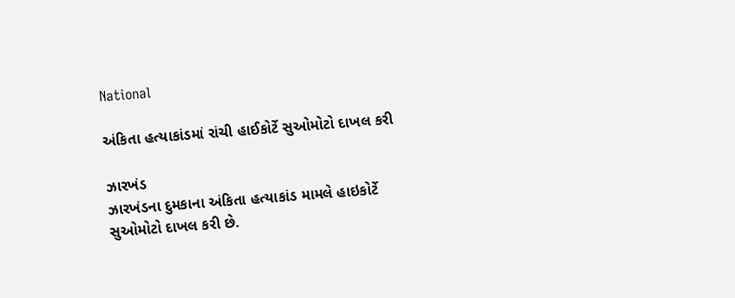National

અંકિતા હત્યાકાંડમાં રાંચી હાઈકોર્ટે સુઓમોટો દાખલ કરી

ઝારખંડ
ઝારખંડના દુમકાના અંકિતા હત્યાકાંડ મામલે હાઇકોર્ટે સુઓમોટો દાખલ કરી છે.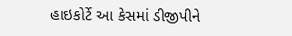હાઇકોર્ટે આ કેસમાં ડીજીપીને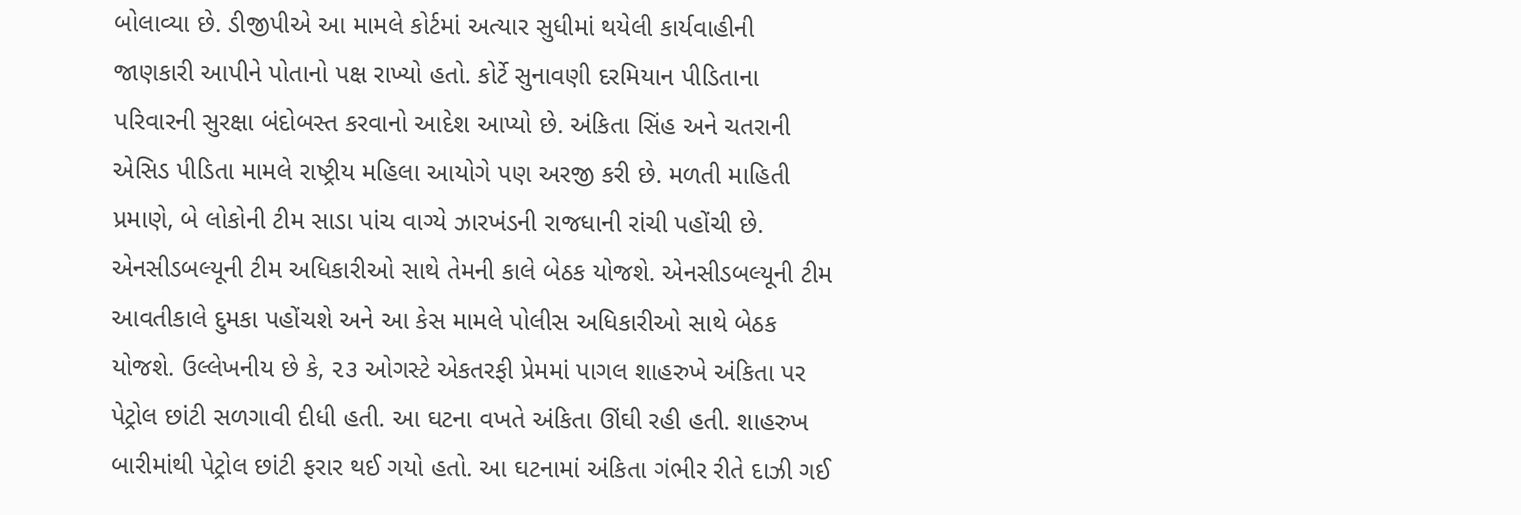બોલાવ્યા છે. ડીજીપીએ આ મામલે કોર્ટમાં અત્યાર સુધીમાં થયેલી કાર્યવાહીની જાણકારી આપીને પોતાનો પક્ષ રાખ્યો હતો. કોર્ટે સુનાવણી દરમિયાન પીડિતાના પરિવારની સુરક્ષા બંદોબસ્ત કરવાનો આદેશ આપ્યો છે. અંકિતા સિંહ અને ચતરાની એસિડ પીડિતા મામલે રાષ્ટ્રીય મહિલા આયોગે પણ અરજી કરી છે. મળતી માહિતી પ્રમાણે, બે લોકોની ટીમ સાડા પાંચ વાગ્યે ઝારખંડની રાજધાની રાંચી પહોંચી છે. એનસીડબલ્યૂની ટીમ અધિકારીઓ સાથે તેમની કાલે બેઠક યોજશે. એનસીડબલ્યૂની ટીમ આવતીકાલે દુમકા પહોંચશે અને આ કેસ મામલે પોલીસ અધિકારીઓ સાથે બેઠક યોજશે. ઉલ્લેખનીય છે કે, ૨૩ ઓગસ્ટે એકતરફી પ્રેમમાં પાગલ શાહરુખે અંકિતા પર પેટ્રોલ છાંટી સળગાવી દીધી હતી. આ ઘટના વખતે અંકિતા ઊંઘી રહી હતી. શાહરુખ બારીમાંથી પેટ્રોલ છાંટી ફરાર થઈ ગયો હતો. આ ઘટનામાં અંકિતા ગંભીર રીતે દાઝી ગઈ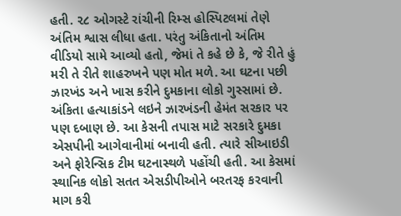હતી. ૨૮ ઓગસ્ટે રાંચીની રિમ્સ હોસ્પિટલમાં તેણે અંતિમ શ્વાસ લીધા હતા. પરંતુ અંકિતાનો અંતિમ વીડિયો સામે આવ્યો હતો, જેમાં તે કહે છે કે, જે રીતે હું મરી તે રીતે શાહરુખને પણ મોત મળે. આ ઘટના પછી ઝારખંડ અને ખાસ કરીને દુમકાના લોકો ગુસ્સામાં છે. અંકિતા હત્યાકાંડને લઇને ઝારખંડની હેમંત સરકાર પર પણ દબાણ છે. આ કેસની તપાસ માટે સરકારે દુમકા એસપીની આગેવાનીમાં બનાવી હતી. ત્યારે સીઆઇડી અને ફોરેન્સિક ટીમ ઘટનાસ્થળે પહોંચી હતી. આ કેસમાં સ્થાનિક લોકો સતત એસડીપીઓને બરતરફ કરવાની માગ કરી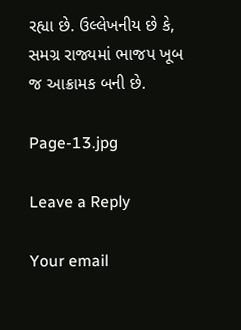રહ્યા છે. ઉલ્લેખનીય છે કે, સમગ્ર રાજ્યમાં ભાજપ ખૂબ જ આક્રામક બની છે.

Page-13.jpg

Leave a Reply

Your email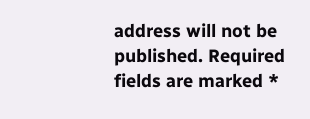address will not be published. Required fields are marked *